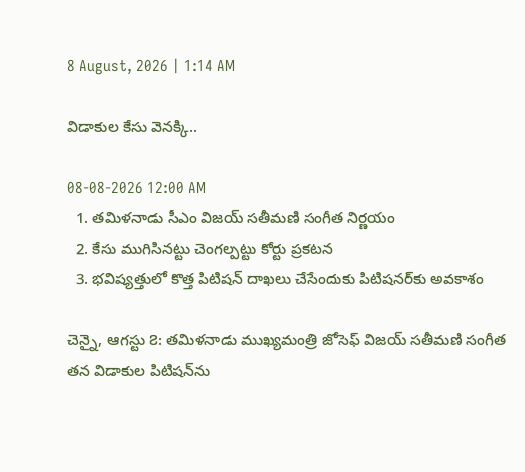8 August, 2026 | 1:14 AM

విడాకుల కేసు వెనక్కి..

08-08-2026 12:00 AM
  1. తమిళనాడు సీఎం విజయ్ సతీమణి సంగీత నిర్ణయం
  2. కేసు ముగిసినట్టు చెంగల్పట్టు కోర్టు ప్రకటన
  3. భవిష్యత్తులో కొత్త పిటిషన్ దాఖలు చేసేందుకు పిటిషనర్‌కు అవకాశం

చెన్నై, ఆగస్టు ౭: తమిళనాడు ముఖ్యమంత్రి జోసెఫ్ విజయ్ సతీమణి సంగీత తన విడాకుల పిటిషన్‌ను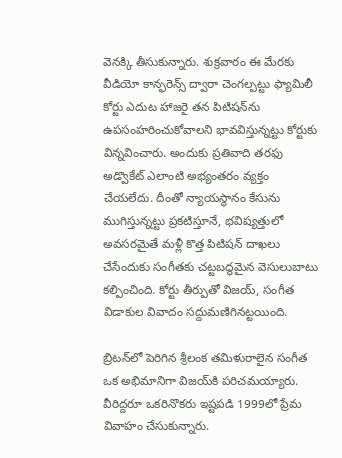వెనక్కి తీసుకున్నారు. శుక్రవారం ఈ మేరకు వీడియో కాన్ఫరెన్స్ ద్వారా చెంగల్పట్టు ఫ్యామిలీ కోర్టు ఎదుట హాజరై తన పిటిషన్‌ను ఉపసంహరించుకోవాలని భావవిస్తున్నట్టు కోర్టుకు విన్నవించారు. అందుకు ప్రతివాది తరఫు అడ్వొకేట్ ఎలాంటి అభ్యంతరం వ్యక్తం చేయలేదు. దీంతో న్యాయస్థానం కేసును ముగిస్తున్నట్టు ప్రకటిస్తూనే, భవిష్యత్తులో అవసరమైతే మళ్లీ కొత్త పిటిషన్ దాఖలు చేసేందుకు సంగీతకు చట్టబద్ధమైన వెసులుబాటు కల్పించింది. కోర్టు తీర్పుతో విజయ్, సంగీత విడాకుల వివాదం సద్దుమణిగినట్టయింది.

బ్రిటన్‌లో పెరిగిన శ్రీలంక తమిళురాలైన సంగీత ఒక అభిమానిగా విజయ్‌కి పరిచమయ్యారు. వీరిద్దరూ ఒకరినొకరు ఇష్టపడి 1999లో ప్రేమ వివాహం చేసుకున్నారు.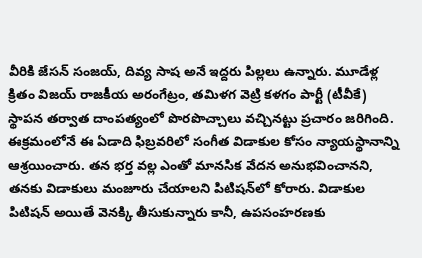వీరికి జేసన్ సంజయ్, దివ్య సాష అనే ఇద్దరు పిల్లలు ఉన్నారు. మూడేళ్ల క్రితం విజయ్ రాజకీయ అరంగేట్రం, తమిళగ వెట్రి కళగం పార్టీ (టీవీకే) స్థాపన తర్వాత దాంపత్యంలో పొరపొచ్చాలు వచ్చినట్టు ప్రచారం జరిగింది. ఈక్రమంలోనే ఈ ఏడాది ఫిబ్రవరిలో సంగీత విడాకుల కోసం న్యాయస్థానాన్ని ఆశ్రయించారు. తన భర్త వల్ల ఎంతో మానసిక వేదన అనుభవించానని, తనకు విడాకులు మంజూరు చేయాలని పిటిషన్‌లో కోరారు. విడాకుల పిటిషన్ అయితే వెనక్కి తీసుకున్నారు కానీ, ఉపసంహరణకు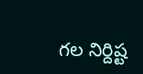గల నిర్దిష్ట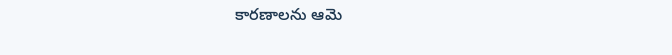కారణాలను ఆమె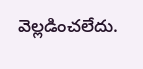వెల్లడించలేదు.